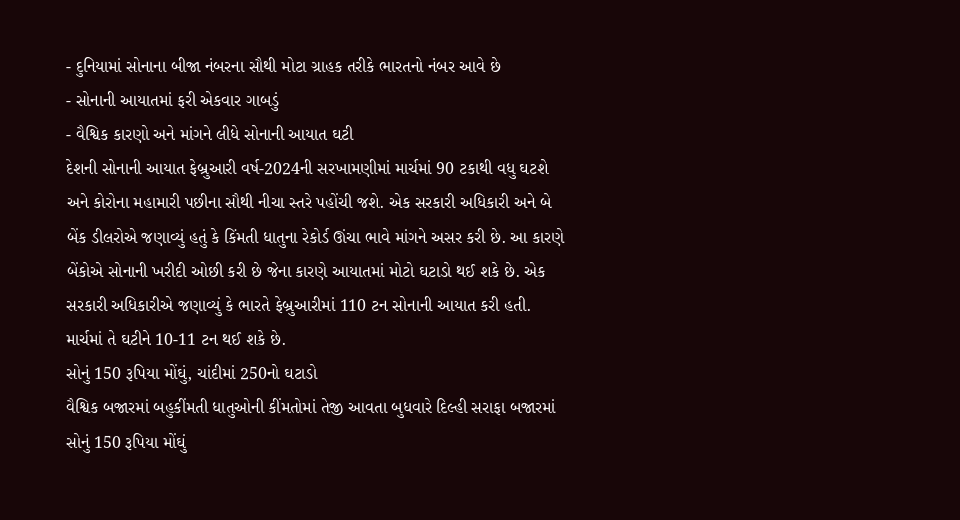- દુનિયામાં સોનાના બીજા નંબરના સૌથી મોટા ગ્રાહક તરીકે ભારતનો નંબર આવે છે
- સોનાની આયાતમાં ફરી એકવાર ગાબડું
- વૈશ્વિક કારણો અને માંગને લીધે સોનાની આયાત ઘટી
દેશની સોનાની આયાત ફેબ્રુઆરી વર્ષ-2024ની સરખામણીમાં માર્ચમાં 90 ટકાથી વધુ ઘટશે અને કોરોના મહામારી પછીના સૌથી નીચા સ્તરે પહોંચી જશે. એક સરકારી અધિકારી અને બે બેંક ડીલરોએ જણાવ્યું હતું કે કિંમતી ધાતુના રેકોર્ડ ઊંચા ભાવે માંગને અસર કરી છે. આ કારણે બેંકોએ સોનાની ખરીદી ઓછી કરી છે જેના કારણે આયાતમાં મોટો ઘટાડો થઈ શકે છે. એક સરકારી અધિકારીએ જણાવ્યું કે ભારતે ફેબ્રુઆરીમાં 110 ટન સોનાની આયાત કરી હતી. માર્ચમાં તે ઘટીને 10-11 ટન થઈ શકે છે.
સોનું 150 રૂપિયા મોંઘું, ચાંદીમાં 250નો ઘટાડો
વૈશ્વિક બજારમાં બહુકીંમતી ધાતુઓની કીંમતોમાં તેજી આવતા બુધવારે દિલ્હી સરાફા બજારમાં સોનું 150 રૂપિયા મોંઘું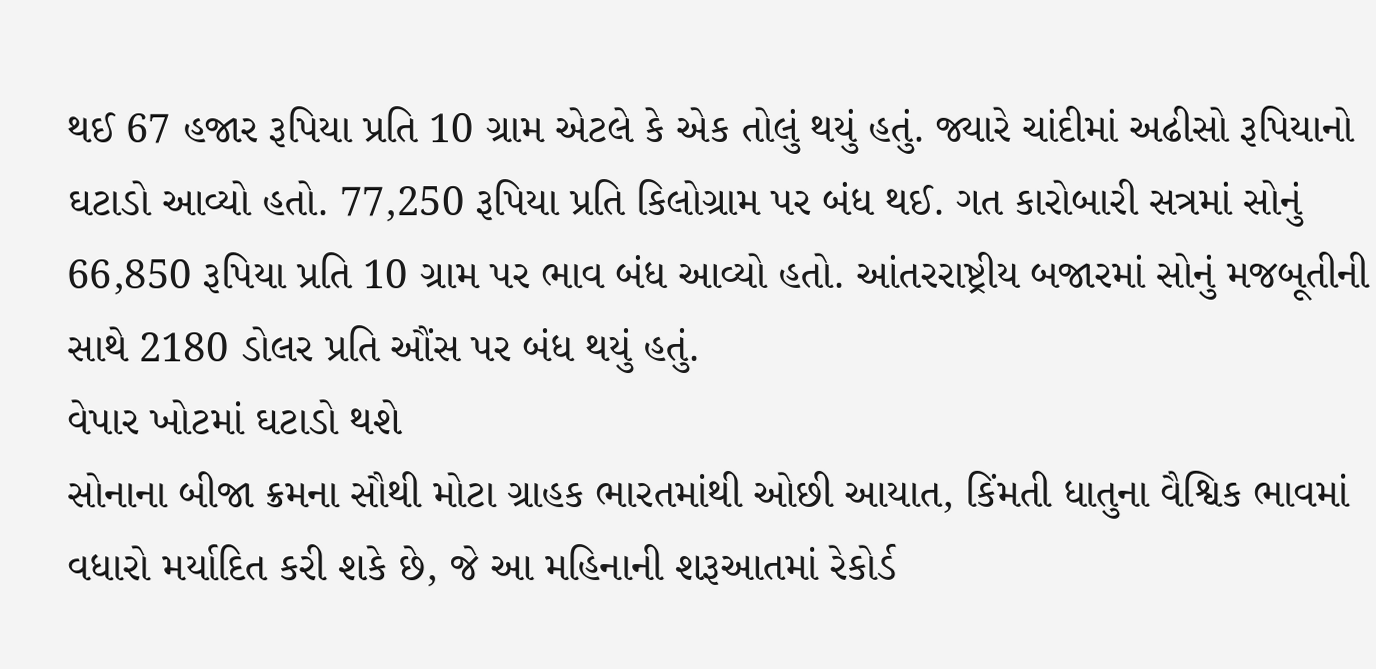થઈ 67 હજાર રૂપિયા પ્રતિ 10 ગ્રામ એટલે કે એક તોલું થયું હતું. જ્યારે ચાંદીમાં અઢીસો રૂપિયાનો ઘટાડો આવ્યો હતો. 77,250 રૂપિયા પ્રતિ કિલોગ્રામ પર બંધ થઈ. ગત કારોબારી સત્રમાં સોનું 66,850 રૂપિયા પ્રતિ 10 ગ્રામ પર ભાવ બંધ આવ્યો હતો. આંતરરાષ્ટ્રીય બજારમાં સોનું મજબૂતીની સાથે 2180 ડોલર પ્રતિ ઔંસ પર બંધ થયું હતું.
વેપાર ખોટમાં ઘટાડો થશે
સોનાના બીજા ક્રમના સૌથી મોટા ગ્રાહક ભારતમાંથી ઓછી આયાત, કિંમતી ધાતુના વૈશ્વિક ભાવમાં વધારો મર્યાદિત કરી શકે છે, જે આ મહિનાની શરૂઆતમાં રેકોર્ડ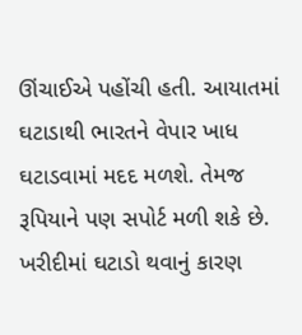ઊંચાઈએ પહોંચી હતી. આયાતમાં ઘટાડાથી ભારતને વેપાર ખાધ ઘટાડવામાં મદદ મળશે. તેમજ રૂપિયાને પણ સપોર્ટ મળી શકે છે.
ખરીદીમાં ઘટાડો થવાનું કારણ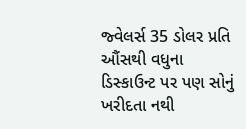જ્વેલર્સ 35 ડોલર પ્રતિ ઔંસથી વધુના ડિસ્કાઉન્ટ પર પણ સોનું ખરીદતા નથી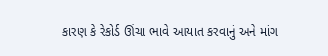કારણ કે રેકોર્ડ ઊંચા ભાવે આયાત કરવાનું અને માંગ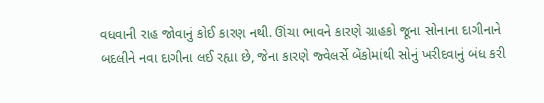વધવાની રાહ જોવાનું કોઈ કારણ નથી. ઊંચા ભાવને કારણે ગ્રાહકો જૂના સોનાના દાગીનાને બદલીને નવા દાગીના લઈ રહ્યા છે, જેના કારણે જ્વેલર્સે બેંકોમાંથી સોનું ખરીદવાનું બંધ કરી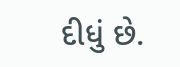દીધું છે.